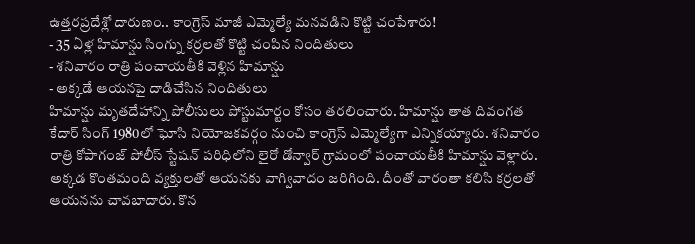ఉత్తరప్రదేశ్లో దారుణం.. కాంగ్రెస్ మాజీ ఎమ్మెల్యే మనవడిని కొట్టి చంపేశారు!
- 35 ఏళ్ల హిమాన్షు సింగ్ను కర్రలతో కొట్టి చంపిన నిందితులు
- శనివారం రాత్రి పంచాయతీకి వెళ్లిన హిమాన్షు
- అక్కడే ఆయనపై దాడిచేసిన నిందితులు
హిమాన్షు మృతదేహాన్ని పోలీసులు పోస్టుమార్టం కోసం తరలించారు. హిమాన్షు తాత దివంగత కేదార్ సింగ్ 1980లో ఘోసి నియోజకవర్గం నుంచి కాంగ్రెస్ ఎమ్మెల్యేగా ఎన్నికయ్యారు. శనివారం రాత్రి కోపాగంజ్ పోలీస్ స్టేషన్ పరిధిలోని లైరో డోన్వార్ గ్రామంలో పంచాయతీకి హిమాన్షు వెళ్లారు. అక్కడ కొంతమంది వ్యక్తులతో ఆయనకు వాగ్వివాదం జరిగింది. దీంతో వారంతా కలిసి కర్రలతో ఆయనను చావబాదారు. కొన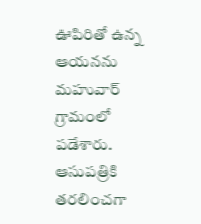ఊపిరితో ఉన్న ఆయనను మహువార్ గ్రామంలో పడేశారు. ఆసుపత్రికి తరలించగా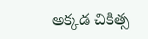అక్కడ చికిత్స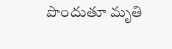పొందుతూ మృతి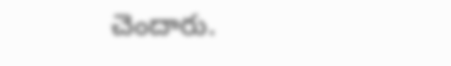చెందారు.